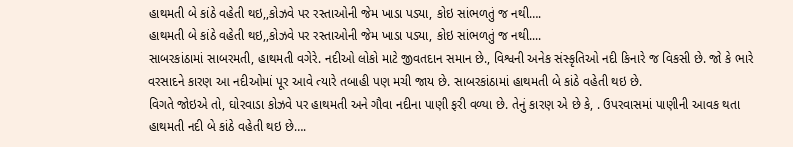હાથમતી બે કાંઠે વહેતી થઇ,,કોઝવે પર રસ્તાઓની જેમ ખાડા પડ્યા, કોઇ સાંભળતું જ નથી….
હાથમતી બે કાંઠે વહેતી થઇ,,કોઝવે પર રસ્તાઓની જેમ ખાડા પડ્યા, કોઇ સાંભળતું જ નથી....
સાબરકાંઠામાં સાબરમતી, હાથમતી વગેરે. નદીઓ લોકો માટે જીવતદાન સમાન છે., વિશ્વની અનેક સંસ્કૃતિઓ નદી કિનારે જ વિકસી છે. જો કે ભારે વરસાદને કારણ આ નદીઓમાં પૂર આવે ત્યારે તબાહી પણ મચી જાય છે. સાબરકાંઠામાં હાથમતી બે કાંઠે વહેતી થઇ છે.
વિગતે જોઇએ તો, ઘોરવાડા કોઝવે પર હાથમતી અને ગૌવા નદીના પાણી ફરી વળ્યા છે. તેનું કારણ એ છે કે, . ઉપરવાસમાં પાણીની આવક થતા હાથમતી નદી બે કાંઠે વહેતી થઇ છે….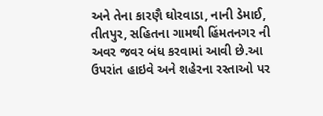અને તેના કારણૈ ઘોરવાડા, નાની ડેમાઈ, તીતપુર, સહિતના ગામથી હિંમતનગર ની અવર જવર બંધ કરવામાં આવી છે.આ ઉપરાંત હાઇવે અને શહેરના રસ્તાઓ પર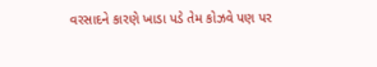વરસાદને કારણે ખાડા પડે તેમ કોઝવે પણ પર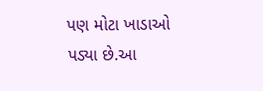પણ મોટા ખાડાઓ પડ્યા છે.આ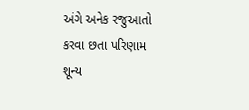અંગે અનેક રજુઆતો કરવા છતા પરિણામ શૂન્ય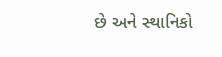છે અને સ્થાનિકો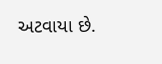અટવાયા છે.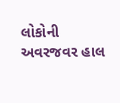લોકોની અવરજવર હાલ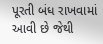પૂરતી બંધ રાખવામાં આવી છે જેથી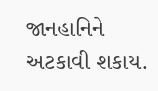જાનહાનિને અટકાવી શકાય.